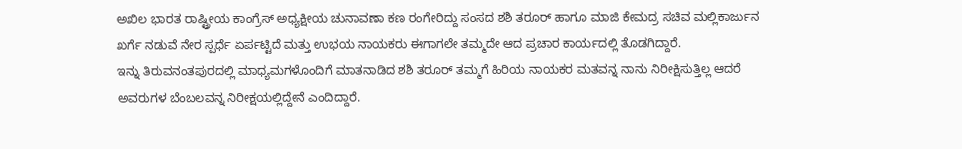ಅಖಿಲ ಭಾರತ ರಾಷ್ಟ್ರೀಯ ಕಾಂಗ್ರೆಸ್ ಅಧ್ಯಕ್ಷೀಯ ಚುನಾವಣಾ ಕಣ ರಂಗೇರಿದ್ದು ಸಂಸದ ಶಶಿ ತರೂರ್ ಹಾಗೂ ಮಾಜಿ ಕೇಮದ್ರ ಸಚಿವ ಮಲ್ಲಿಕಾರ್ಜುನ ಖರ್ಗೆ ನಡುವೆ ನೇರ ಸ್ಪರ್ಧೆ ಏರ್ಪಟ್ಟಿದೆ ಮತ್ತು ಉಭಯ ನಾಯಕರು ಈಗಾಗಲೇ ತಮ್ಮದೇ ಆದ ಪ್ರಚಾರ ಕಾರ್ಯದಲ್ಲಿ ತೊಡಗಿದ್ದಾರೆ.
ಇನ್ನು ತಿರುವನಂತಪುರದಲ್ಲಿ ಮಾಧ್ಯಮಗಳೊಂದಿಗೆ ಮಾತನಾಡಿದ ಶಶಿ ತರೂರ್ ತಮ್ಮಗೆ ಹಿರಿಯ ನಾಯಕರ ಮತವನ್ನ ನಾನು ನಿರೀಕ್ಷಿಸುತ್ತಿಲ್ಲ ಆದರೆ ಅವರುಗಳ ಬೆಂಬಲವನ್ನ ನಿರೀಕ್ಷಯಲ್ಲಿದ್ದೇನೆ ಎಂದಿದ್ದಾರೆ.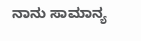ನಾನು ಸಾಮಾನ್ಯ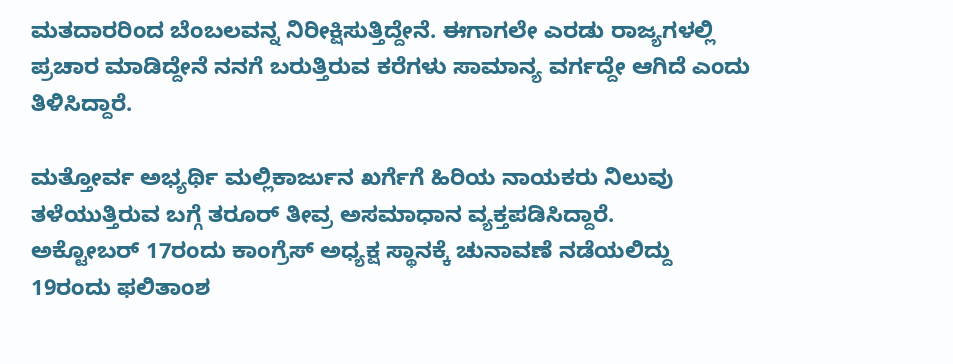ಮತದಾರರಿಂದ ಬೆಂಬಲವನ್ನ ನಿರೀಕ್ಷಿಸುತ್ತಿದ್ದೇನೆ. ಈಗಾಗಲೇ ಎರಡು ರಾಜ್ಯಗಳಲ್ಲಿ ಪ್ರಚಾರ ಮಾಡಿದ್ದೇನೆ ನನಗೆ ಬರುತ್ತಿರುವ ಕರೆಗಳು ಸಾಮಾನ್ಯ ವರ್ಗದ್ದೇ ಆಗಿದೆ ಎಂದು ತಿಳಿಸಿದ್ದಾರೆ.

ಮತ್ತೋರ್ವ ಅಭ್ಯರ್ಥಿ ಮಲ್ಲಿಕಾರ್ಜುನ ಖರ್ಗೆಗೆ ಹಿರಿಯ ನಾಯಕರು ನಿಲುವು ತಳೆಯುತ್ತಿರುವ ಬಗ್ಗೆ ತರೂರ್ ತೀವ್ರ ಅಸಮಾಧಾನ ವ್ಯಕ್ತಪಡಿಸಿದ್ದಾರೆ.
ಅಕ್ಟೋಬರ್ 17ರಂದು ಕಾಂಗ್ರೆಸ್ ಅಧ್ಯಕ್ಷ ಸ್ಥಾನಕ್ಕೆ ಚುನಾವಣೆ ನಡೆಯಲಿದ್ದು 19ರಂದು ಫಲಿತಾಂಶ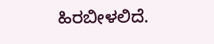ಹಿರಬೀಳಲಿದೆ.